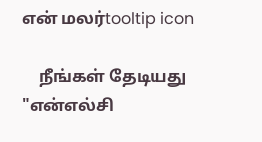என் மலர்tooltip icon

    நீங்கள் தேடியது "என்எல்சி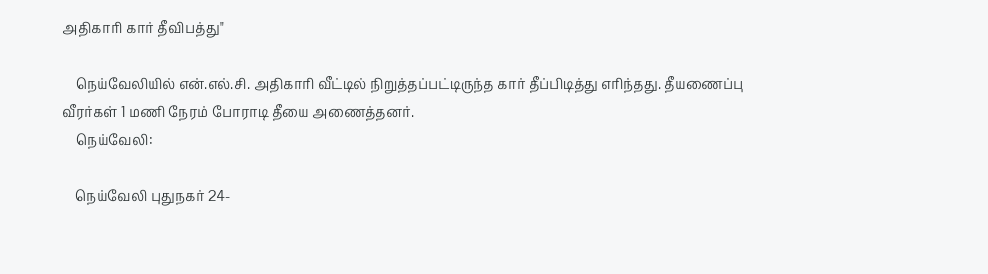அதிகாரி கார் தீவிபத்து"

    நெய்வேலியில் என்.எல்.சி. அதிகாரி வீட்டில் நிறுத்தப்பட்டிருந்த கார் தீப்பிடித்து எரிந்தது. தீயணைப்பு வீரர்கள் 1 மணி நேரம் போராடி தீயை அணைத்தனர்.
    நெய்வேலி:

    நெய்வேலி புதுநகர் 24-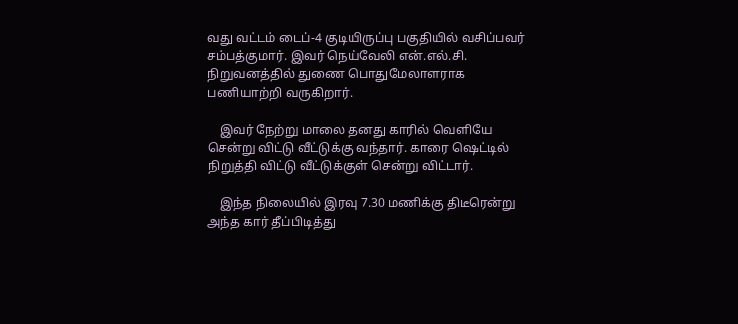வது வட்டம் டைப்-4 குடியிருப்பு பகுதியில் வசிப்பவர் சம்பத்குமார். இவர் நெய்வேலி என்.எல்.சி. நிறுவனத்தில் துணை பொதுமேலாளராக பணியாற்றி வருகிறார்.

    இவர் நேற்று மாலை தனது காரில் வெளியே சென்று விட்டு வீட்டுக்கு வந்தார். காரை ஷெட்டில் நிறுத்தி விட்டு வீட்டுக்குள் சென்று விட்டார்.

    இந்த நிலையில் இரவு 7.30 மணிக்கு திடீரென்று அந்த கார் தீப்பிடித்து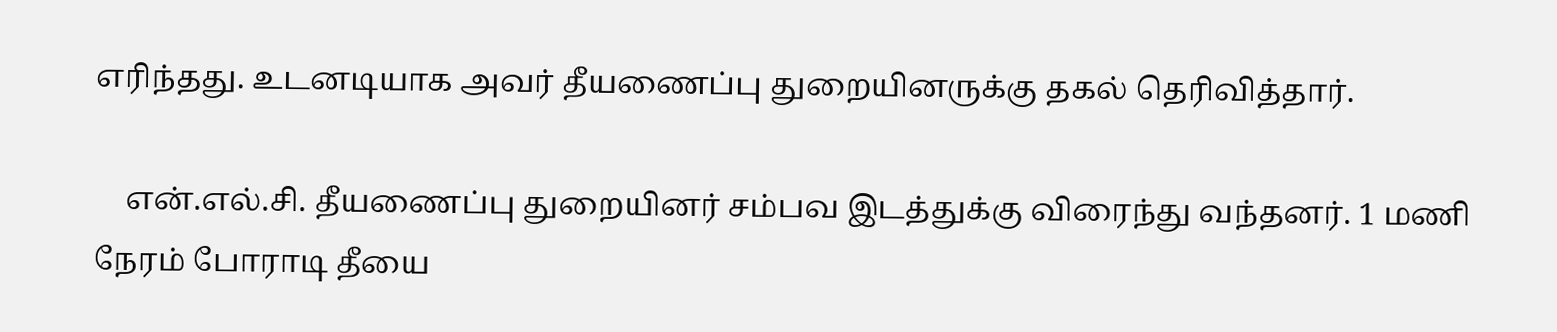எரிந்தது. உடனடியாக அவர் தீயணைப்பு துறையினருக்கு தகல் தெரிவித்தார்.

    என்.எல்.சி. தீயணைப்பு துறையினர் சம்பவ இடத்துக்கு விரைந்து வந்தனர். 1 மணி நேரம் போராடி தீயை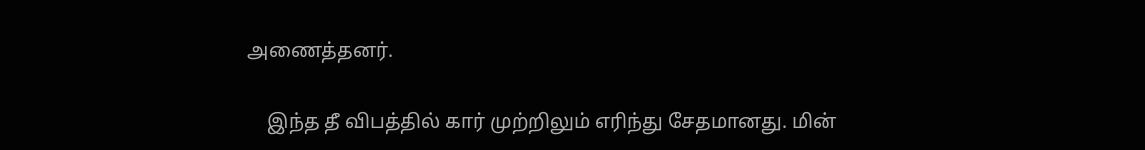அணைத்தனர்.

    இந்த தீ விபத்தில் கார் முற்றிலும் எரிந்து சேதமானது. மின்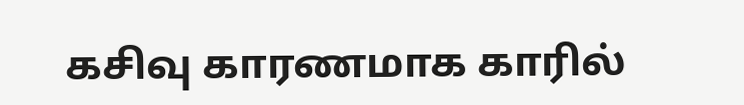கசிவு காரணமாக காரில்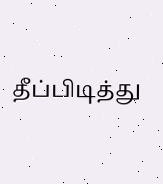தீப்பிடித்து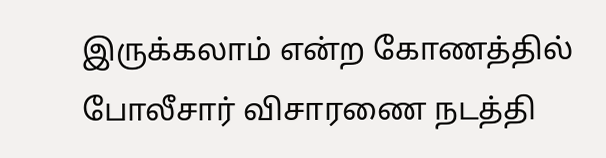இருக்கலாம் என்ற கோணத்தில் போலீசார் விசாரணை நடத்தி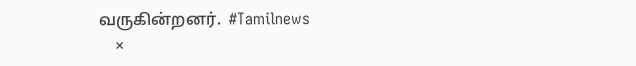வருகின்றனர்.  #Tamilnews
    ×